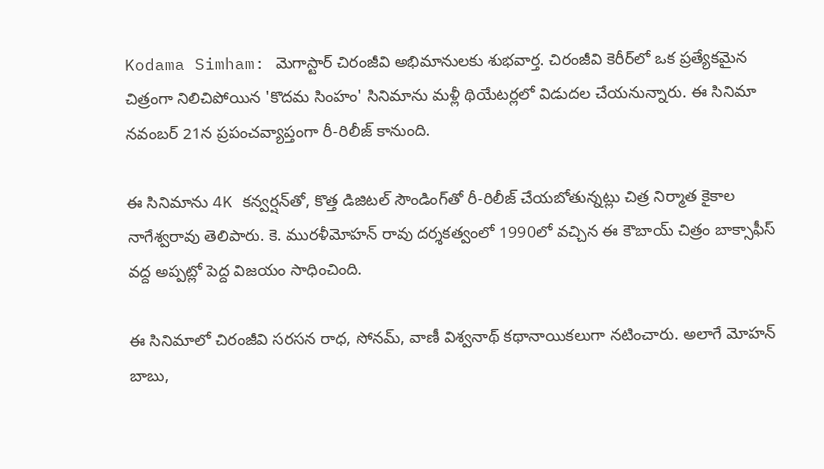Kodama Simham: మెగాస్టార్ చిరంజీవి అభిమానులకు శుభవార్త. చిరంజీవి కెరీర్‌లో ఒక ప్రత్యేకమైన చిత్రంగా నిలిచిపోయిన 'కొదమ సింహం' సినిమాను మళ్లీ థియేటర్లలో విడుదల చేయనున్నారు. ఈ సినిమా నవంబర్ 21న ప్రపంచవ్యాప్తంగా రీ-రిలీజ్ కానుంది.

ఈ సినిమాను 4K కన్వర్షన్‌తో, కొత్త డిజిటల్ సౌండింగ్‌తో రీ-రిలీజ్ చేయబోతున్నట్లు చిత్ర నిర్మాత కైకాల నాగేశ్వరావు తెలిపారు. కె. మురళీమోహన్ రావు దర్శకత్వంలో 1990లో వచ్చిన ఈ కౌబాయ్ చిత్రం బాక్సాఫీస్ వద్ద అప్పట్లో పెద్ద విజయం సాధించింది.

ఈ సినిమాలో చిరంజీవి సరసన రాధ, సోనమ్, వాణీ విశ్వనాథ్ కథానాయికలుగా నటించారు. అలాగే మోహన్ బాబు,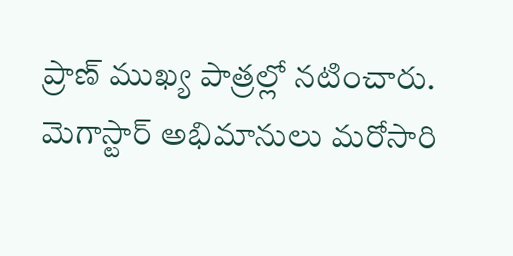ప్రాణ్ ముఖ్య పాత్రల్లో నటించారు. మెగాస్టార్ అభిమానులు మరోసారి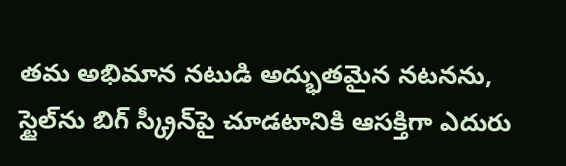తమ అభిమాన నటుడి అద్భుతమైన నటనను, స్టైల్‌ను బిగ్ స్క్రీన్‌పై చూడటానికి ఆసక్తిగా ఎదురు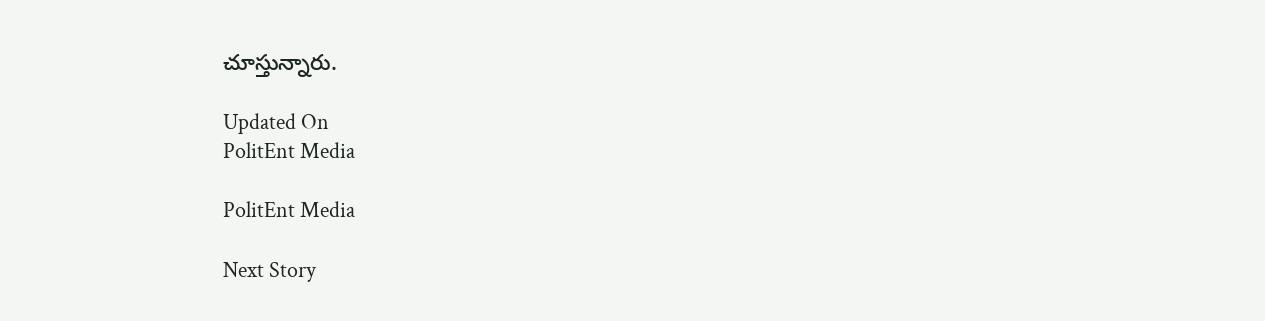చూస్తున్నారు.

Updated On
PolitEnt Media

PolitEnt Media

Next Story